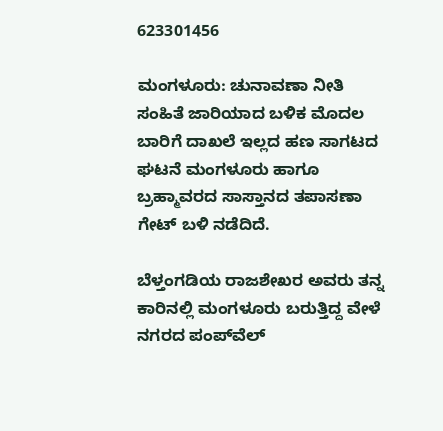623301456

ಮಂಗಳೂರು: ಚುನಾವಣಾ ನೀತಿ ಸಂಹಿತೆ ಜಾರಿಯಾದ ಬಳಿಕ ಮೊದಲ ಬಾರಿಗೆ ದಾಖಲೆ ಇಲ್ಲದ ಹಣ ಸಾಗಟದ ಘಟನೆ ಮಂಗಳೂರು ಹಾಗೂ ಬ್ರಹ್ಮಾವರದ ಸಾಸ್ತಾನದ ತಪಾಸಣಾ ಗೇಟ್ ಬಳಿ ನಡೆದಿದೆ.

ಬೆಳ್ತಂಗಡಿಯ ರಾಜಶೇಖರ ಅವರು ತನ್ನ ಕಾರಿನಲ್ಲಿ ಮಂಗಳೂರು ಬರುತ್ತಿದ್ದ ವೇಳೆ ನಗರದ ಪಂಪ್‌ವೆಲ್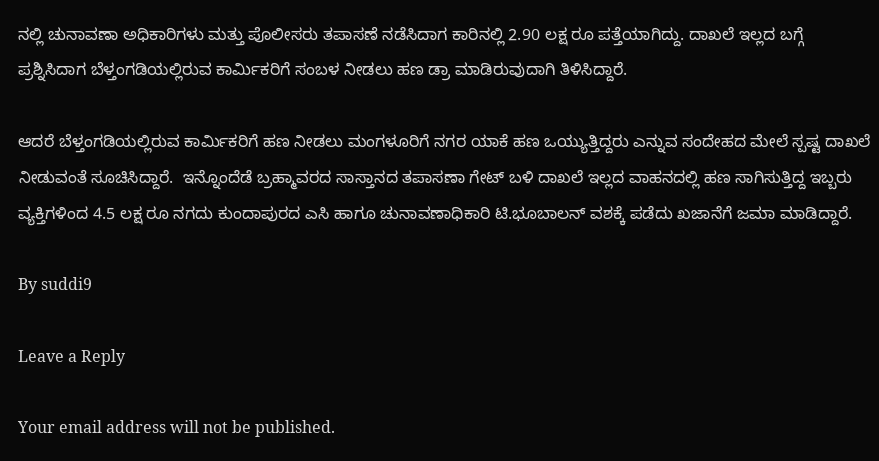ನಲ್ಲಿ ಚುನಾವಣಾ ಅಧಿಕಾರಿಗಳು ಮತ್ತು ಪೊಲೀಸರು ತಪಾಸಣೆ ನಡೆಸಿದಾಗ ಕಾರಿನಲ್ಲಿ 2.90 ಲಕ್ಷ ರೂ ಪತ್ತೆಯಾಗಿದ್ದು. ದಾಖಲೆ ಇಲ್ಲದ ಬಗ್ಗೆ ಪ್ರಶ್ನಿಸಿದಾಗ ಬೆಳ್ತಂಗಡಿಯಲ್ಲಿರುವ ಕಾರ್ಮಿಕರಿಗೆ ಸಂಬಳ ನೀಡಲು ಹಣ ಡ್ರಾ ಮಾಡಿರುವುದಾಗಿ ತಿಳಿಸಿದ್ದಾರೆ.

ಆದರೆ ಬೆಳ್ತಂಗಡಿಯಲ್ಲಿರುವ ಕಾರ್ಮಿಕರಿಗೆ ಹಣ ನೀಡಲು ಮಂಗಳೂರಿಗೆ ನಗರ ಯಾಕೆ ಹಣ ಒಯ್ಯುತ್ತಿದ್ದರು ಎನ್ನುವ ಸಂದೇಹದ ಮೇಲೆ ಸ್ಪಷ್ಟ ದಾಖಲೆ ನೀಡುವಂತೆ ಸೂಚಿಸಿದ್ದಾರೆ.  ಇನ್ನೊಂದೆಡೆ ಬ್ರಹ್ಮಾವರದ ಸಾಸ್ತಾನದ ತಪಾಸಣಾ ಗೇಟ್ ಬಳಿ ದಾಖಲೆ ಇಲ್ಲದ ವಾಹನದಲ್ಲಿ ಹಣ ಸಾಗಿಸುತ್ತಿದ್ದ ಇಬ್ಬರು ವ್ಯಕ್ತಿಗಳಿಂದ 4.5 ಲಕ್ಷ ರೂ ನಗದು ಕುಂದಾಪುರದ ಎಸಿ ಹಾಗೂ ಚುನಾವಣಾಧಿಕಾರಿ ಟಿ.ಭೂಬಾಲನ್ ವಶಕ್ಕೆ ಪಡೆದು ಖಜಾನೆಗೆ ಜಮಾ ಮಾಡಿದ್ದಾರೆ.

By suddi9

Leave a Reply

Your email address will not be published.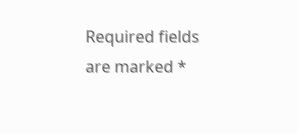Required fields are marked *